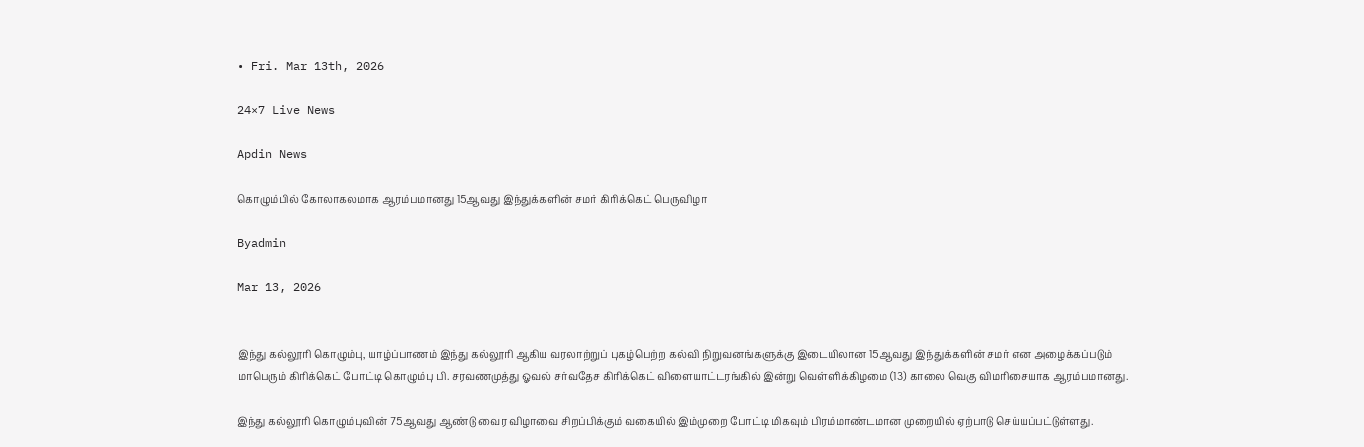• Fri. Mar 13th, 2026

24×7 Live News

Apdin News

கொழும்பில் கோலாகலமாக ஆரம்பமானது 15ஆவது இந்துக்களின் சமர் கிரிக்கெட் பெருவிழா

Byadmin

Mar 13, 2026


இந்து கல்லூரி கொழும்பு, யாழ்ப்பாணம் இந்து கல்லூரி ஆகிய வரலாற்றுப் புகழ்பெற்ற கல்வி நிறுவனங்களுக்கு இடையிலான 15ஆவது இந்துக்களின் சமர் என அழைக்கப்படும் மாபெரும் கிரிக்கெட் போட்டி கொழும்பு பி. சரவணமுத்து ஓவல் சர்வதேச கிரிக்கெட் விளையாட்டரங்கில் இன்று வெள்ளிக்கிழமை (13) காலை வெகு விமரிசையாக ஆரம்பமானது.

இந்து கல்லூரி கொழும்புவின் 75ஆவது ஆண்டு வைர விழாவை சிறப்பிக்கும் வகையில் இம்முறை போட்டி மிகவும் பிரம்மாண்டமான முறையில் ஏற்பாடு செய்யப்பட்டுள்ளது.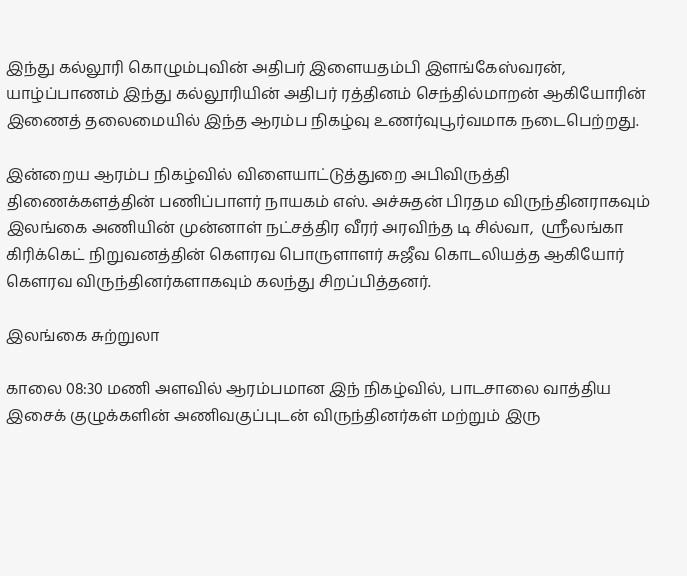இந்து கல்லூரி கொழும்புவின் அதிபர் இளையதம்பி இளங்கேஸ்வரன், யாழ்ப்பாணம் இந்து கல்லூரியின் அதிபர் ரத்தினம் செந்தில்மாறன் ஆகியோரின் இணைத் தலைமையில் இந்த ஆரம்ப நிகழ்வு உணர்வுபூர்வமாக நடைபெற்றது.

இன்றைய ஆரம்ப நிகழ்வில் விளையாட்டுத்துறை அபிவிருத்தி திணைக்களத்தின் பணிப்பாளர் நாயகம் எஸ். அச்சுதன் பிரதம விருந்தினராகவும்  இலங்கை அணியின் முன்னாள் நட்சத்திர வீரர் அரவிந்த டி சில்வா,  ஸ்ரீலங்கா கிரிக்கெட் நிறுவனத்தின் கௌரவ பொருளாளர் சுஜீவ கொடலியத்த ஆகியோர் கௌரவ விருந்தினர்களாகவும் கலந்து சிறப்பித்தனர்.

இலங்கை சுற்றுலா

காலை 08:30 மணி அளவில் ஆரம்பமான இந் நிகழ்வில், பாடசாலை வாத்திய இசைக் குழுக்களின் அணிவகுப்புடன் விருந்தினர்கள் மற்றும் இரு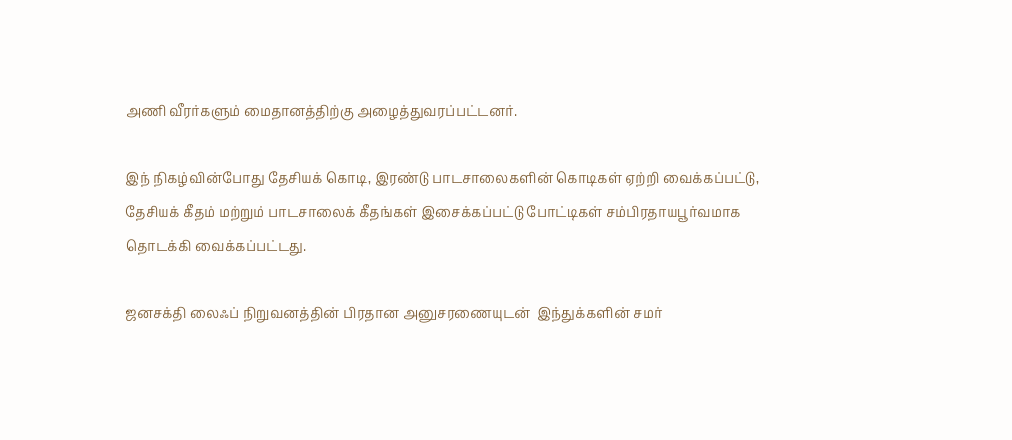அணி வீரர்களும் மைதானத்திற்கு அழைத்துவரப்பட்டனர்.

இந் நிகழ்வின்போது தேசியக் கொடி, இரண்டு பாடசாலைகளின் கொடிகள் ஏற்றி வைக்கப்பட்டு, தேசியக் கீதம் மற்றும் பாடசாலைக் கீதங்கள் இசைக்கப்பட்டு போட்டிகள் சம்பிரதாயபூர்வமாக தொடக்கி வைக்கப்பட்டது.

ஜனசக்தி லைஃப் நிறுவனத்தின் பிரதான அனுசரணையுடன்  இந்துக்களின் சமர்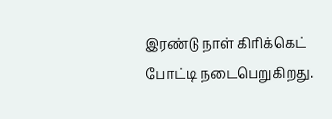இரண்டு நாள் கிரிக்கெட் போட்டி நடைபெறுகிறது.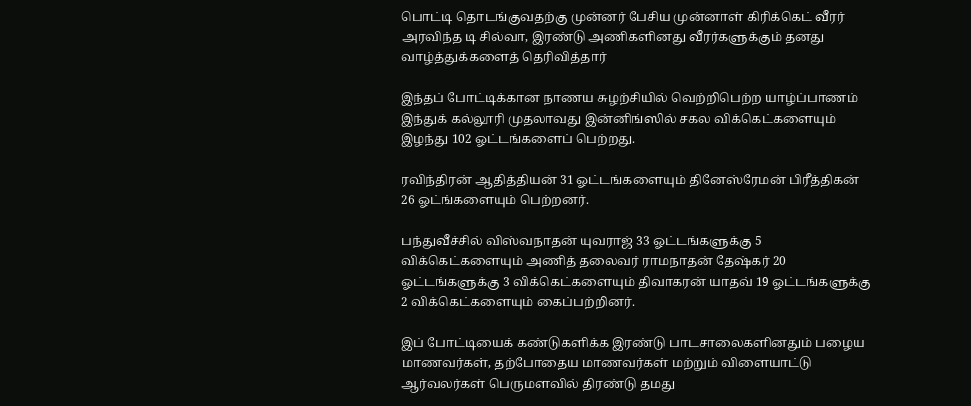பொட்டி தொடங்குவதற்கு முன்னர் பேசிய முன்னாள் கிரிக்கெட் வீரர் அரவிந்த டி சில்வா, இரண்டு அணிகளினது வீரர்களுக்கும் தனது வாழ்த்துக்களைத் தெரிவித்தார்

இந்தப் போட்டிக்கான நாணய சுழற்சியில் வெற்றிபெற்ற யாழ்ப்பாணம் இந்துக் கல்லூரி முதலாவது இன்னிங்ஸில் சகல விக்கெட்களையும் இழந்து 102 ஓட்டங்களைப் பெற்றது.

ரவிந்திரன் ஆதித்தியன் 31 ஓட்டங்களையும் தினேஸ்ரேமன் பிரீத்திகன் 26 ஓட்ங்களையும் பெற்றனர்.

பந்துவீச்சில் விஸ்வநாதன் யுவராஜ் 33 ஓட்டங்களுக்கு 5 விக்கெட்களையும் அணித் தலைவர் ராமநாதன் தேஷ்கர் 20 ஓட்டங்களுக்கு 3 விக்கெட்களையும் திவாகரன் யாதவ் 19 ஓட்டங்களுக்கு 2 விக்கெட்களையும் கைப்பற்றினர்.

இப் போட்டியைக் கண்டுகளிக்க இரண்டு பாடசாலைகளினதும் பழைய மாணவர்கள், தற்போதைய மாணவர்கள் மற்றும் விளையாட்டு ஆர்வலர்கள் பெருமளவில் திரண்டு தமது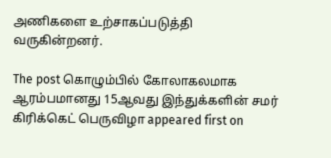அணிகளை உற்சாகப்படுத்தி வருகின்றனர்.

The post கொழும்பில் கோலாகலமாக ஆரம்பமானது 15ஆவது இந்துக்களின் சமர் கிரிக்கெட் பெருவிழா appeared first on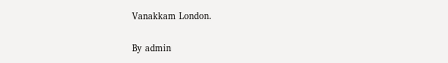Vanakkam London.

By admin